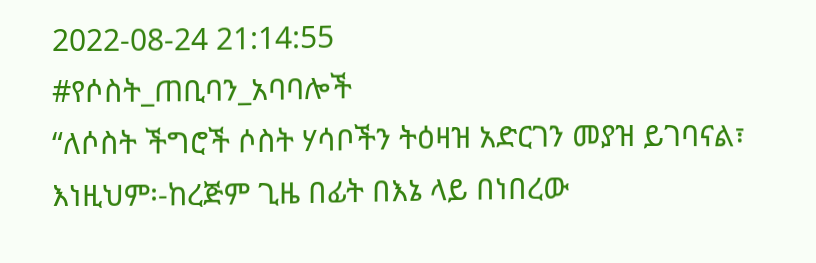2022-08-24 21:14:55
#የሶስት_ጠቢባን_አባባሎች
“ለሶስት ችግሮች ሶስት ሃሳቦችን ትዕዛዝ አድርገን መያዝ ይገባናል፣ እነዚህም፡-ከረጅም ጊዜ በፊት በእኔ ላይ በነበረው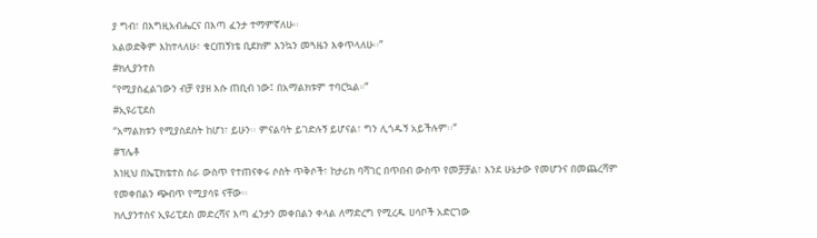ያ ግብ፣ በእግዚአብሔርና በእጣ ፈንታ ተማምኛለሁ፡፡
አልወድቅም እከተላለሁ፣ ቁርጠኝነቴ ቢደክም እንኳን መጓዜን እቀጥላለሁ፡፡”
#ክሊያንተስ
“የሚያስፈልገውን ብቻ የያዘ እሱ ጠቢብ ነው፤ በአማልክቱም ተባርኳል።”
#ኢዩሪፒደስ
“አማልክቱን የሚያስደስት ከሆነ፣ ይሁን፡፡ ምናልባት ይገድሉኝ ይሆናል፣ ግን ሊጎዱኝ አይችሉም፡፡”
#ፕሌቶ
እነዚህ በኤፒክቴተስ ስራ ውስጥ የተጠናቀሩ ሶስት ጥቅሶች፣ ከታሪክ ባሻገር በጥበብ ውስጥ የመቻቻል፣ እንደ ሁኔታው የመሆንና በመጨረሻም የመቀበልን ጭብጥ የሚያሳዩ ናቸው፡፡
ክሊያንተስና ኢዩሪፒደስ መድረሻና እጣ ፈንታን መቀበልን ቀላል ለማድረግ የሚረዱ ሀሳቦች አድርገው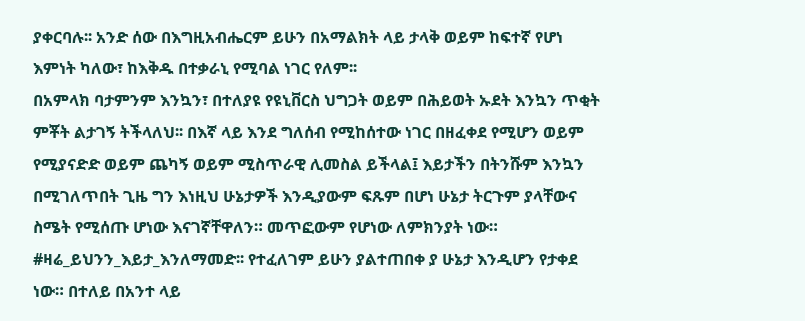ያቀርባሉ፡፡ አንድ ሰው በእግዚአብሔርም ይሁን በአማልክት ላይ ታላቅ ወይም ከፍተኛ የሆነ እምነት ካለው፣ ከእቅዱ በተቃራኒ የሚባል ነገር የለም፡፡
በአምላክ ባታምንም እንኳን፣ በተለያዩ የዩኒቨርስ ህግጋት ወይም በሕይወት ኡደት እንኳን ጥቂት ምቾት ልታገኝ ትችላለህ፡፡ በእኛ ላይ እንደ ግለሰብ የሚከሰተው ነገር በዘፈቀደ የሚሆን ወይም የሚያናድድ ወይም ጨካኝ ወይም ሚስጥራዊ ሊመስል ይችላል፤ እይታችን በትንሹም እንኳን በሚገለጥበት ጊዜ ግን እነዚህ ሁኔታዎች እንዲያውም ፍጹም በሆነ ሁኔታ ትርጉም ያላቸውና ስሜት የሚሰጡ ሆነው እናገኛቸዋለን። መጥፎውም የሆነው ለምክንያት ነው።
#ዛሬ_ይህንን_እይታ_እንለማመድ፡፡ የተፈለገም ይሁን ያልተጠበቀ ያ ሁኔታ እንዲሆን የታቀደ ነው። በተለይ በአንተ ላይ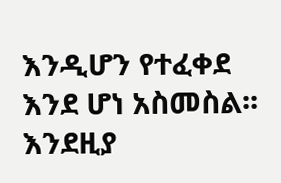እንዲሆን የተፈቀደ እንደ ሆነ አስመስል፡፡ እንደዚያ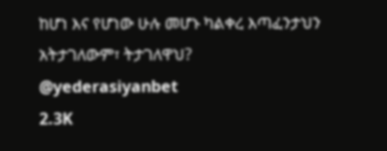ከሆነ እና የሆነው ሁሉ መሆኑ ካልቀረ እጣፈንታህን አትታገለውም፣ ትታገለዋህ?
@yederasiyanbet
2.3K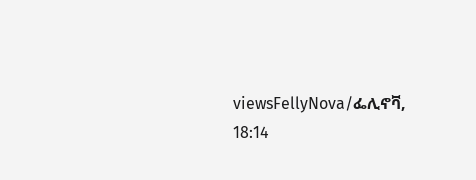viewsFellyNova/ፌሊኖቫ, 18:14